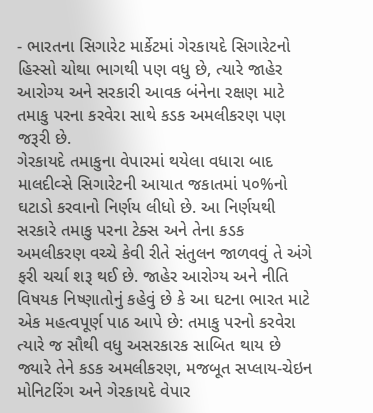- ભારતના સિગારેટ માર્કેટમાં ગેરકાયદે સિગારેટનો હિસ્સો ચોથા ભાગથી પણ વધુ છે, ત્યારે જાહેર આરોગ્ય અને સરકારી આવક બંનેના રક્ષણ માટે તમાકુ પરના કરવેરા સાથે કડક અમલીકરણ પણ જરૂરી છે.
ગેરકાયદે તમાકુના વેપારમાં થયેલા વધારા બાદ માલદીવ્સે સિગારેટની આયાત જકાતમાં ૫૦%નો ઘટાડો કરવાનો નિર્ણય લીધો છે. આ નિર્ણયથી સરકારે તમાકુ પરના ટેક્સ અને તેના કડક અમલીકરણ વચ્ચે કેવી રીતે સંતુલન જાળવવું તે અંગે ફરી ચર્ચા શરૂ થઈ છે. જાહેર આરોગ્ય અને નીતિ વિષયક નિષ્ણાતોનું કહેવું છે કે આ ઘટના ભારત માટે એક મહત્વપૂર્ણ પાઠ આપે છે: તમાકુ પરનો કરવેરા ત્યારે જ સૌથી વધુ અસરકારક સાબિત થાય છે જ્યારે તેને કડક અમલીકરણ, મજબૂત સપ્લાય-ચેઇન મોનિટરિંગ અને ગેરકાયદે વેપાર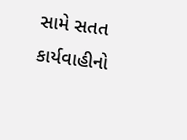સામે સતત કાર્યવાહીનો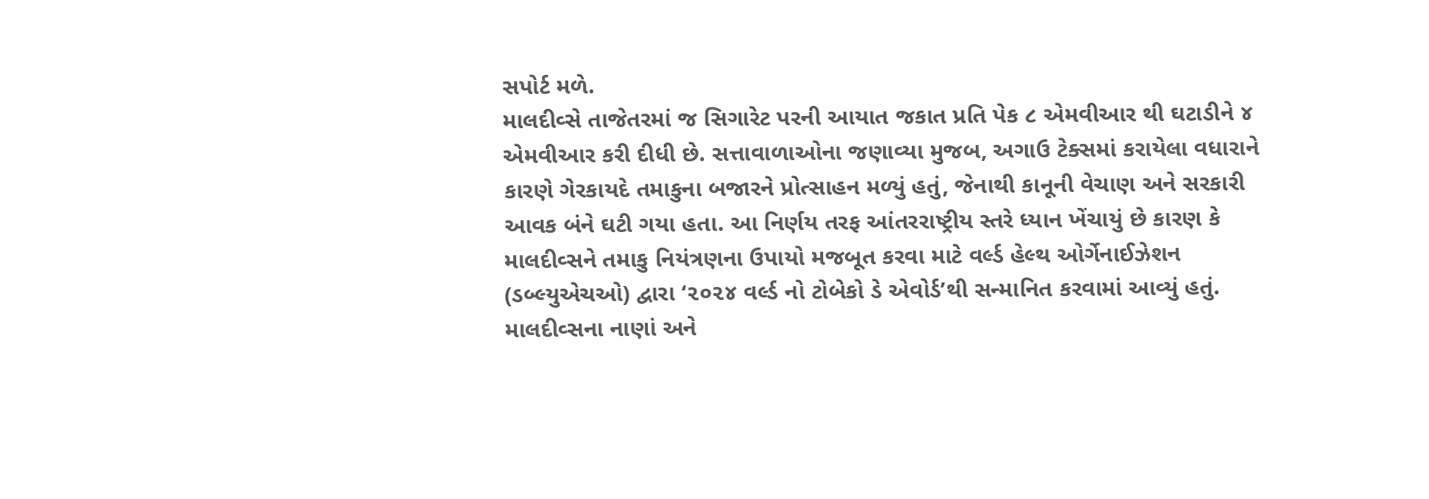સપોર્ટ મળે.
માલદીવ્સે તાજેતરમાં જ સિગારેટ પરની આયાત જકાત પ્રતિ પેક ૮ એમવીઆર થી ઘટાડીને ૪ એમવીઆર કરી દીધી છે. સત્તાવાળાઓના જણાવ્યા મુજબ, અગાઉ ટેક્સમાં કરાયેલા વધારાને કારણે ગેરકાયદે તમાકુના બજારને પ્રોત્સાહન મળ્યું હતું, જેનાથી કાનૂની વેચાણ અને સરકારી આવક બંને ઘટી ગયા હતા. આ નિર્ણય તરફ આંતરરાષ્ટ્રીય સ્તરે ધ્યાન ખેંચાયું છે કારણ કે માલદીવ્સને તમાકુ નિયંત્રણના ઉપાયો મજબૂત કરવા માટે વર્લ્ડ હેલ્થ ઓર્ગેનાઈઝેશન (ડબ્લ્યુએચઓ) દ્વારા ‘૨૦૨૪ વર્લ્ડ નો ટોબેકો ડે એવોર્ડ’થી સન્માનિત કરવામાં આવ્યું હતું.
માલદીવ્સના નાણાં અને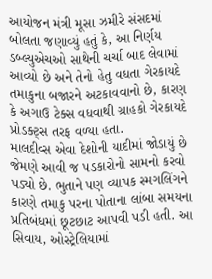આયોજન મંત્રી મૂસા ઝમીરે સંસદમાં બોલતા જણાવ્યું હતું કે, આ નિર્ણય ડબ્લ્યુએચઓ સાથેની ચર્ચા બાદ લેવામાં આવ્યો છે અને તેનો હેતુ વધતા ગેરકાયદે તમાકુના બજારને અટકાવવાનો છે, કારણ કે અગાઉ ટેક્સ વધવાથી ગ્રાહકો ગેરકાયદે પ્રોડક્ટ્સ તરફ વળ્યા હતા.
માલદીવ્સ એવા દેશોની યાદીમાં જોડાયું છે જેમણે આવી જ પડકારોનો સામનો કરવો પડ્યો છે. ભુતાને પણ વ્યાપક સ્મગલિંગને કારણે તમાકુ પરના પોતાના લાંબા સમયના પ્રતિબંધમાં છૂટછાટ આપવી પડી હતી. આ સિવાય, ઓસ્ટ્રેલિયામાં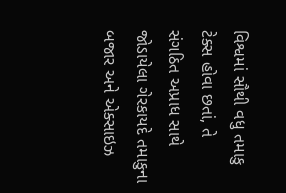વિશ્વમાં સૌથી વધુ તમાકુ ટેક્સ હોવા છતાં, તે સંગઠિત અપ્રાધ સાથે જોડાયેલા ગેરકાયદે તમાકુના બજાર અને એક્સાઇઝ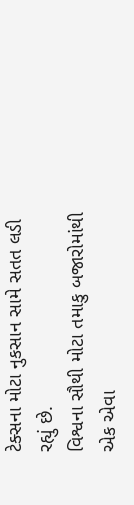ટેક્સના મોટા નુકસાન સામે સતત લડી રહ્યું છે.
વિશ્વના સૌથી મોટા તમાકુ બજારોમાંથી એક એવા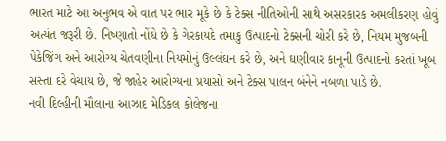ભારત માટે આ અનુભવ એ વાત પર ભાર મૂકે છે કે ટેક્સ નીતિઓની સાથે અસરકારક અમલીકરણ હોવું અત્યંત જરૂરી છે. નિષ્ણાતો નોંધે છે કે ગેરકાયદે તમાકુ ઉત્પાદનો ટેક્સની ચોરી કરે છે, નિયમ મુજબની પેકેજિંગ અને આરોગ્ય ચેતવણીના નિયમોનું ઉલ્લંઘન કરે છે, અને ઘણીવાર કાનૂની ઉત્પાદનો કરતાં ખૂબ સસ્તા દરે વેચાય છે, જે જાહેર આરોગ્યના પ્રયાસો અને ટેક્સ પાલન બંનેને નબળા પાડે છે.
નવી દિલ્હીની મૌલાના આઝાદ મેડિકલ કોલેજના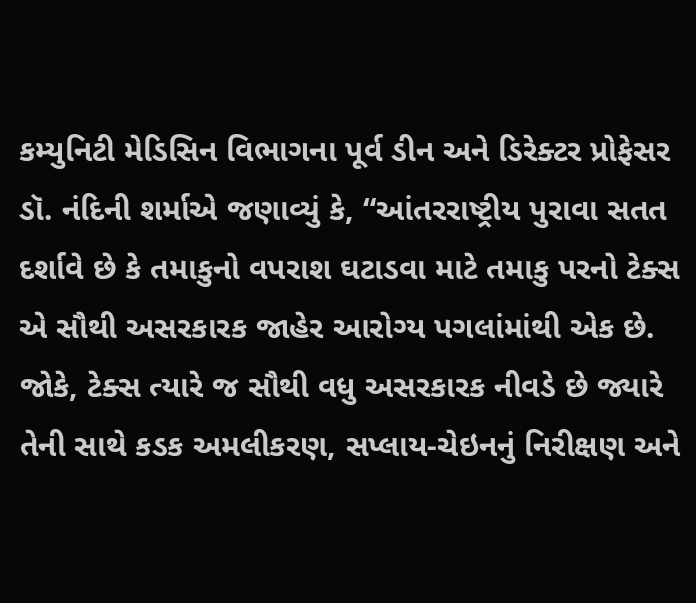કમ્યુનિટી મેડિસિન વિભાગના પૂર્વ ડીન અને ડિરેક્ટર પ્રોફેસર ડૉ. નંદિની શર્માએ જણાવ્યું કે, “આંતરરાષ્ટ્રીય પુરાવા સતત દર્શાવે છે કે તમાકુનો વપરાશ ઘટાડવા માટે તમાકુ પરનો ટેક્સ એ સૌથી અસરકારક જાહેર આરોગ્ય પગલાંમાંથી એક છે. જોકે, ટેક્સ ત્યારે જ સૌથી વધુ અસરકારક નીવડે છે જ્યારે તેની સાથે કડક અમલીકરણ, સપ્લાય-ચેઇનનું નિરીક્ષણ અને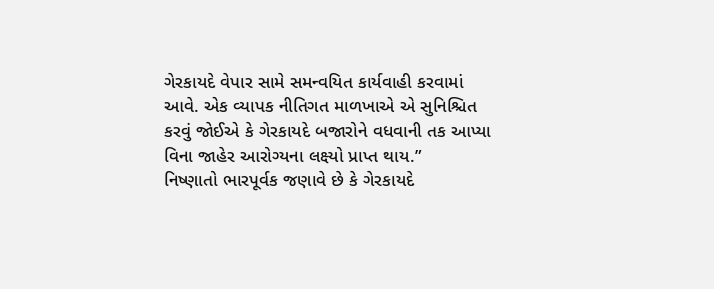ગેરકાયદે વેપાર સામે સમન્વયિત કાર્યવાહી કરવામાં આવે. એક વ્યાપક નીતિગત માળખાએ એ સુનિશ્ચિત કરવું જોઈએ કે ગેરકાયદે બજારોને વધવાની તક આપ્યા વિના જાહેર આરોગ્યના લક્ષ્યો પ્રાપ્ત થાય.”
નિષ્ણાતો ભારપૂર્વક જણાવે છે કે ગેરકાયદે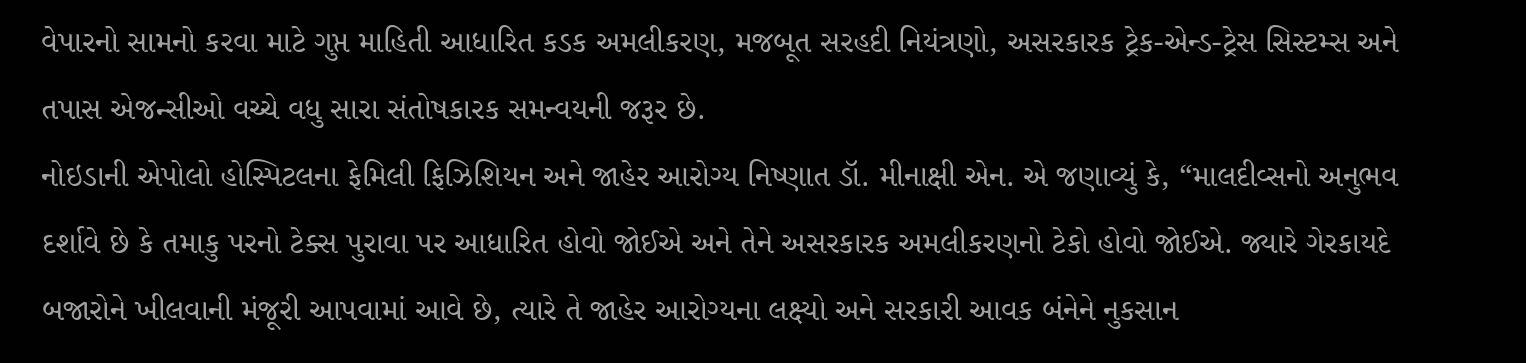વેપારનો સામનો કરવા માટે ગુપ્ત માહિતી આધારિત કડક અમલીકરણ, મજબૂત સરહદી નિયંત્રણો, અસરકારક ટ્રેક-એન્ડ-ટ્રેસ સિસ્ટમ્સ અને તપાસ એજન્સીઓ વચ્ચે વધુ સારા સંતોષકારક સમન્વયની જરૂર છે.
નોઇડાની એપોલો હોસ્પિટલના ફેમિલી ફિઝિશિયન અને જાહેર આરોગ્ય નિષ્ણાત ડૉ. મીનાક્ષી એન. એ જણાવ્યું કે, “માલદીવ્સનો અનુભવ દર્શાવે છે કે તમાકુ પરનો ટેક્સ પુરાવા પર આધારિત હોવો જોઈએ અને તેને અસરકારક અમલીકરણનો ટેકો હોવો જોઈએ. જ્યારે ગેરકાયદે બજારોને ખીલવાની મંજૂરી આપવામાં આવે છે, ત્યારે તે જાહેર આરોગ્યના લક્ષ્યો અને સરકારી આવક બંનેને નુકસાન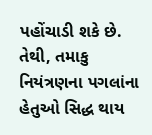પહોંચાડી શકે છે. તેથી, તમાકુ નિયંત્રણના પગલાંના હેતુઓ સિદ્ધ થાય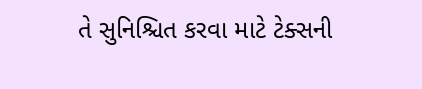તે સુનિશ્ચિત કરવા માટે ટેક્સની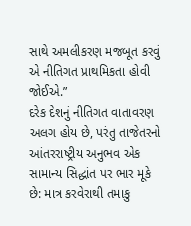સાથે અમલીકરણ મજબૂત કરવું એ નીતિગત પ્રાથમિકતા હોવી જોઈએ.”
દરેક દેશનું નીતિગત વાતાવરણ અલગ હોય છે, પરંતુ તાજેતરનો આંતરરાષ્ટ્રીય અનુભવ એક સામાન્ય સિદ્ધાંત પર ભાર મૂકે છે: માત્ર કરવેરાથી તમાકુ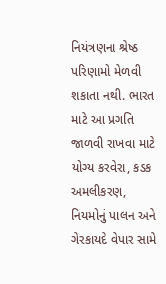નિયંત્રણના શ્રેષ્ઠ પરિણામો મેળવી શકાતા નથી. ભારત માટે આ પ્રગતિ જાળવી રાખવા માટે યોગ્ય કરવેરા, કડક અમલીકરણ, નિયમોનું પાલન અને ગેરકાયદે વેપાર સામે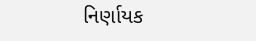નિર્ણાયક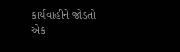કાર્યવાહીને જોડતો એક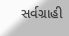સર્વગ્રાહી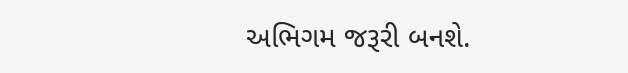અભિગમ જરૂરી બનશે.